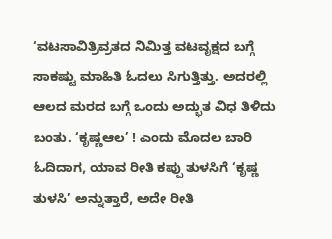‘ವಟಸಾವಿತ್ರಿವ್ರತದ ನಿಮಿತ್ತ ವಟವೃಕ್ಷದ ಬಗ್ಗೆ ಸಾಕಷ್ಟು ಮಾಹಿತಿ ಓದಲು ಸಿಗುತ್ತಿತ್ತು. ಅದರಲ್ಲಿ ಆಲದ ಮರದ ಬಗ್ಗೆ ಒಂದು ಅದ್ಭುತ ವಿಧ ತಿಳಿದು ಬಂತು. ‘ಕೃಷ್ಣಆಲ’ ! ಎಂದು ಮೊದಲ ಬಾರಿ ಓದಿದಾಗ, ಯಾವ ರೀತಿ ಕಪ್ಪು ತುಳಸಿಗೆ ‘ಕೃಷ್ಣ ತುಳಸಿ’ ಅನ್ನುತ್ತಾರೆ, ಅದೇ ರೀತಿ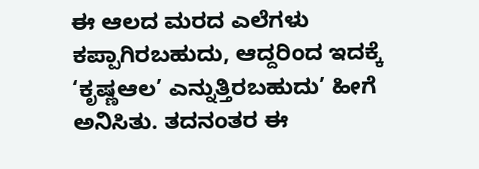ಈ ಆಲದ ಮರದ ಎಲೆಗಳು ಕಪ್ಪಾಗಿರಬಹುದು, ಆದ್ದರಿಂದ ಇದಕ್ಕೆ ‘ಕೃಷ್ಣಆಲ’ ಎನ್ನುತ್ತಿರಬಹುದು’ ಹೀಗೆ ಅನಿಸಿತು. ತದನಂತರ ಈ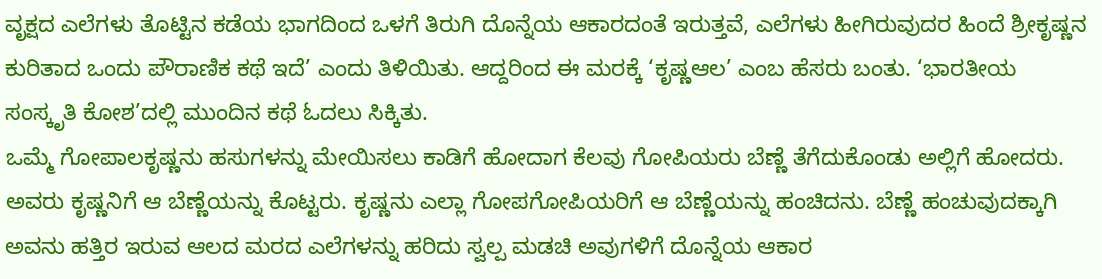ವೃಕ್ಷದ ಎಲೆಗಳು ತೊಟ್ಟಿನ ಕಡೆಯ ಭಾಗದಿಂದ ಒಳಗೆ ತಿರುಗಿ ದೊನ್ನೆಯ ಆಕಾರದಂತೆ ಇರುತ್ತವೆ, ಎಲೆಗಳು ಹೀಗಿರುವುದರ ಹಿಂದೆ ಶ್ರೀಕೃಷ್ಣನ ಕುರಿತಾದ ಒಂದು ಪೌರಾಣಿಕ ಕಥೆ ಇದೆ’ ಎಂದು ತಿಳಿಯಿತು. ಆದ್ದರಿಂದ ಈ ಮರಕ್ಕೆ ‘ಕೃಷ್ಣಆಲ’ ಎಂಬ ಹೆಸರು ಬಂತು. ‘ಭಾರತೀಯ ಸಂಸ್ಕೃತಿ ಕೋಶ’ದಲ್ಲಿ ಮುಂದಿನ ಕಥೆ ಓದಲು ಸಿಕ್ಕಿತು.
ಒಮ್ಮೆ ಗೋಪಾಲಕೃಷ್ಣನು ಹಸುಗಳನ್ನು ಮೇಯಿಸಲು ಕಾಡಿಗೆ ಹೋದಾಗ ಕೆಲವು ಗೋಪಿಯರು ಬೆಣ್ಣೆ ತೆಗೆದುಕೊಂಡು ಅಲ್ಲಿಗೆ ಹೋದರು. ಅವರು ಕೃಷ್ಣನಿಗೆ ಆ ಬೆಣ್ಣೆಯನ್ನು ಕೊಟ್ಟರು. ಕೃಷ್ಣನು ಎಲ್ಲಾ ಗೋಪಗೋಪಿಯರಿಗೆ ಆ ಬೆಣ್ಣೆಯನ್ನು ಹಂಚಿದನು. ಬೆಣ್ಣೆ ಹಂಚುವುದಕ್ಕಾಗಿ ಅವನು ಹತ್ತಿರ ಇರುವ ಆಲದ ಮರದ ಎಲೆಗಳನ್ನು ಹರಿದು ಸ್ವಲ್ಪ ಮಡಚಿ ಅವುಗಳಿಗೆ ದೊನ್ನೆಯ ಆಕಾರ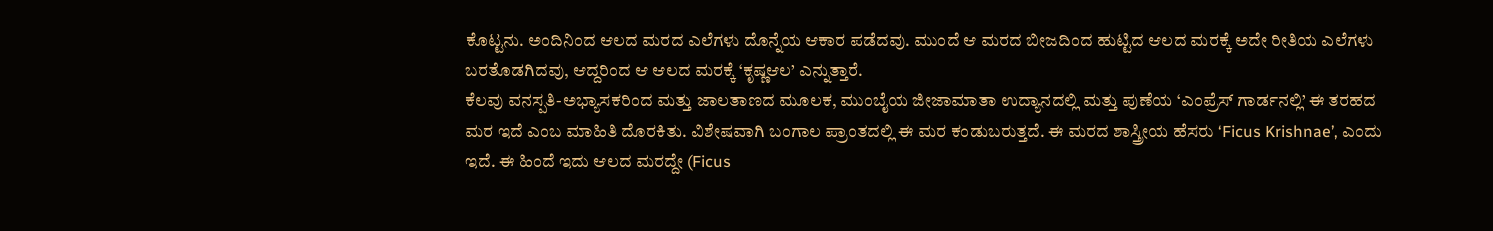ಕೊಟ್ಟನು. ಅಂದಿನಿಂದ ಆಲದ ಮರದ ಎಲೆಗಳು ದೊನ್ನೆಯ ಆಕಾರ ಪಡೆದವು. ಮುಂದೆ ಆ ಮರದ ಬೀಜದಿಂದ ಹುಟ್ಟಿದ ಆಲದ ಮರಕ್ಕೆ ಅದೇ ರೀತಿಯ ಎಲೆಗಳು ಬರತೊಡಗಿದವು, ಆದ್ದರಿಂದ ಆ ಆಲದ ಮರಕ್ಕೆ ‘ಕೃಷ್ಣಆಲ’ ಎನ್ನುತ್ತಾರೆ.
ಕೆಲವು ವನಸ್ಪತಿ-ಅಭ್ಯಾಸಕರಿಂದ ಮತ್ತು ಜಾಲತಾಣದ ಮೂಲಕ, ಮುಂಬೈಯ ಜೀಜಾಮಾತಾ ಉದ್ಯಾನದಲ್ಲಿ ಮತ್ತು ಪುಣೆಯ ‘ಎಂಪ್ರೆಸ್ ಗಾರ್ಡನಲ್ಲಿ’ ಈ ತರಹದ ಮರ ಇದೆ ಎಂಬ ಮಾಹಿತಿ ದೊರಕಿತು. ವಿಶೇಷವಾಗಿ ಬಂಗಾಲ ಪ್ರಾಂತದಲ್ಲಿ ಈ ಮರ ಕಂಡುಬರುತ್ತದೆ. ಈ ಮರದ ಶಾಸ್ತ್ರೀಯ ಹೆಸರು ‘Ficus Krishnae’, ಎಂದು ಇದೆ. ಈ ಹಿಂದೆ ಇದು ಆಲದ ಮರದ್ದೇ (Ficus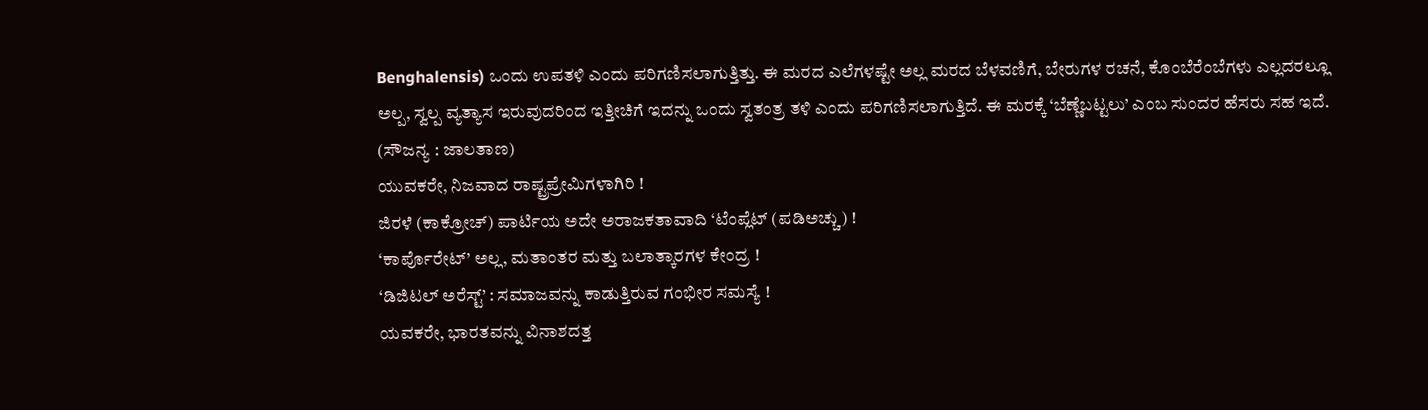Benghalensis) ಒಂದು ಉಪತಳಿ ಎಂದು ಪರಿಗಣಿಸಲಾಗುತ್ತಿತ್ತು. ಈ ಮರದ ಎಲೆಗಳಷ್ಟೇ ಅಲ್ಲ ಮರದ ಬೆಳವಣಿಗೆ, ಬೇರುಗಳ ರಚನೆ, ಕೊಂಬೆರೆಂಬೆಗಳು ಎಲ್ಲದರಲ್ಲೂ ಅಲ್ಪ, ಸ್ವಲ್ಪ ವ್ಯತ್ಯಾಸ ಇರುವುದರಿಂದ ಇತ್ತೀಚಿಗೆ ಇದನ್ನು ಒಂದು ಸ್ವತಂತ್ರ ತಳಿ ಎಂದು ಪರಿಗಣಿಸಲಾಗುತ್ತಿದೆ. ಈ ಮರಕ್ಕೆ ‘ಬೆಣ್ಣೆಬಟ್ಟಲು’ ಎಂಬ ಸುಂದರ ಹೆಸರು ಸಹ ಇದೆ.
(ಸೌಜನ್ಯ : ಜಾಲತಾಣ)
ಯುವಕರೇ, ನಿಜವಾದ ರಾಷ್ಟ್ರಪ್ರೇಮಿಗಳಾಗಿರಿ !
ಜಿರಳೆ (ಕಾಕ್ರೋಚ್) ಪಾರ್ಟಿಯ ಅದೇ ಅರಾಜಕತಾವಾದಿ ‘ಟೆಂಪ್ಲೆಟ್ (ಪಡಿಅಚ್ಚು) !
‘ಕಾರ್ಪೊರೇಟ್’ ಅಲ್ಲ, ಮತಾಂತರ ಮತ್ತು ಬಲಾತ್ಕಾರಗಳ ಕೇಂದ್ರ !
‘ಡಿಜಿಟಲ್ ಅರೆಸ್ಟ್’ : ಸಮಾಜವನ್ನು ಕಾಡುತ್ತಿರುವ ಗಂಭೀರ ಸಮಸ್ಯೆ !
ಯವಕರೇ, ಭಾರತವನ್ನು ವಿನಾಶದತ್ತ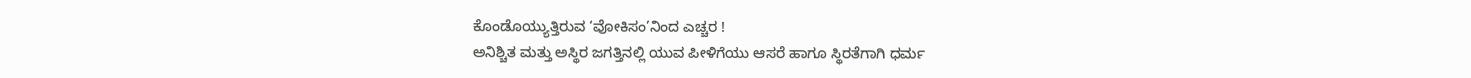ಕೊಂಡೊಯ್ಯುತ್ತಿರುವ ‘ವೋಕಿಸಂ’ನಿಂದ ಎಚ್ಚರ !
ಅನಿಶ್ಚಿತ ಮತ್ತು ಅಸ್ಥಿರ ಜಗತ್ತಿನಲ್ಲಿ ಯುವ ಪೀಳಿಗೆಯು ಆಸರೆ ಹಾಗೂ ಸ್ಥಿರತೆಗಾಗಿ ಧರ್ಮ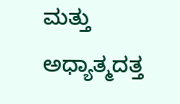ಮತ್ತು ಅಧ್ಯಾತ್ಮದತ್ತ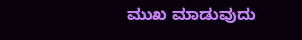ಮುಖ ಮಾಡುವುದು